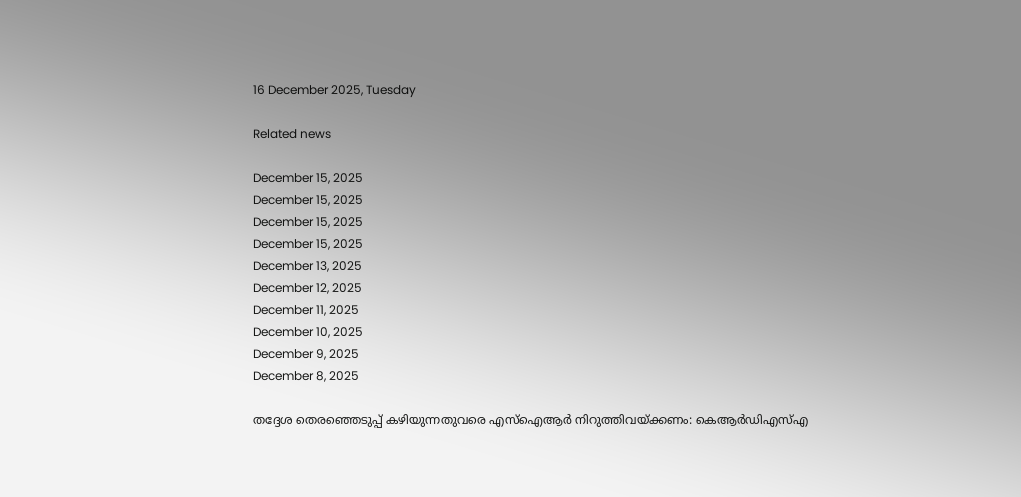16 December 2025, Tuesday

Related news

December 15, 2025
December 15, 2025
December 15, 2025
December 15, 2025
December 13, 2025
December 12, 2025
December 11, 2025
December 10, 2025
December 9, 2025
December 8, 2025

തദ്ദേശ തെരഞ്ഞെടുപ്പ് കഴിയുന്നതുവരെ എസ്ഐആർ നിറുത്തിവയ്ക്കണം: കെആർഡിഎസ്എ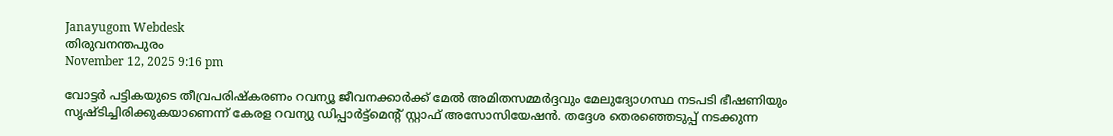Janayugom Webdesk
തിരുവനന്തപുരം
November 12, 2025 9:16 pm

വോട്ടർ പട്ടികയുടെ തീവ്രപരിഷ്കരണം റവന്യൂ ജീവനക്കാർക്ക് മേൽ അമിതസമ്മർദ്ദവും മേലുദ്യോഗസ്ഥ നടപടി ഭീഷണിയും സൃഷ്ടിച്ചിരിക്കുകയാണെന്ന് കേരള റവന്യു ഡിപ്പാർട്ട്മെന്റ് സ്റ്റാഫ് അസോസിയേഷൻ. തദ്ദേശ തെരഞ്ഞെടുപ്പ് നടക്കുന്ന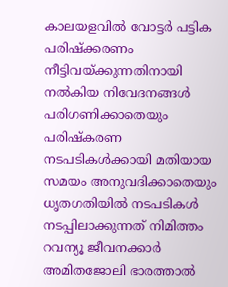കാലയളവിൽ വോട്ടർ പട്ടിക പരിഷ്ക്കരണം നീട്ടിവയ്ക്കുന്നതിനായി നൽകിയ നിവേദനങ്ങൾ പരിഗണിക്കാതെയും പരിഷ്കരണ നടപടികൾക്കായി മതിയായ സമയം അനുവദിക്കാതെയും ധൃതഗതിയിൽ നടപടികൾ നടപ്പിലാക്കുന്നത് നിമിത്തം റവന്യൂ ജീവനക്കാർ അമിതജോലി ഭാരത്താൽ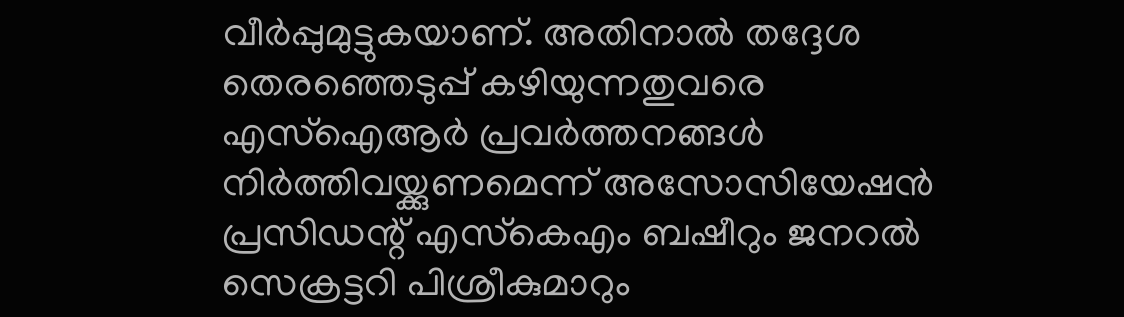വീർപ്പുമുട്ടുകയാണ്. അതിനാല്‍ തദ്ദേശ തെരഞ്ഞെടുപ്പ് കഴിയുന്നതുവരെ എസ്ഐആർ പ്രവർത്തനങ്ങൾ നിർത്തിവയ്ക്കുണമെന്ന് അസോസിയേഷൻ പ്രസിഡന്റ് എസ്‍കെഎം ബഷീറും ജനറൽ സെക്രട്ടറി പിശ്രീകുമാറും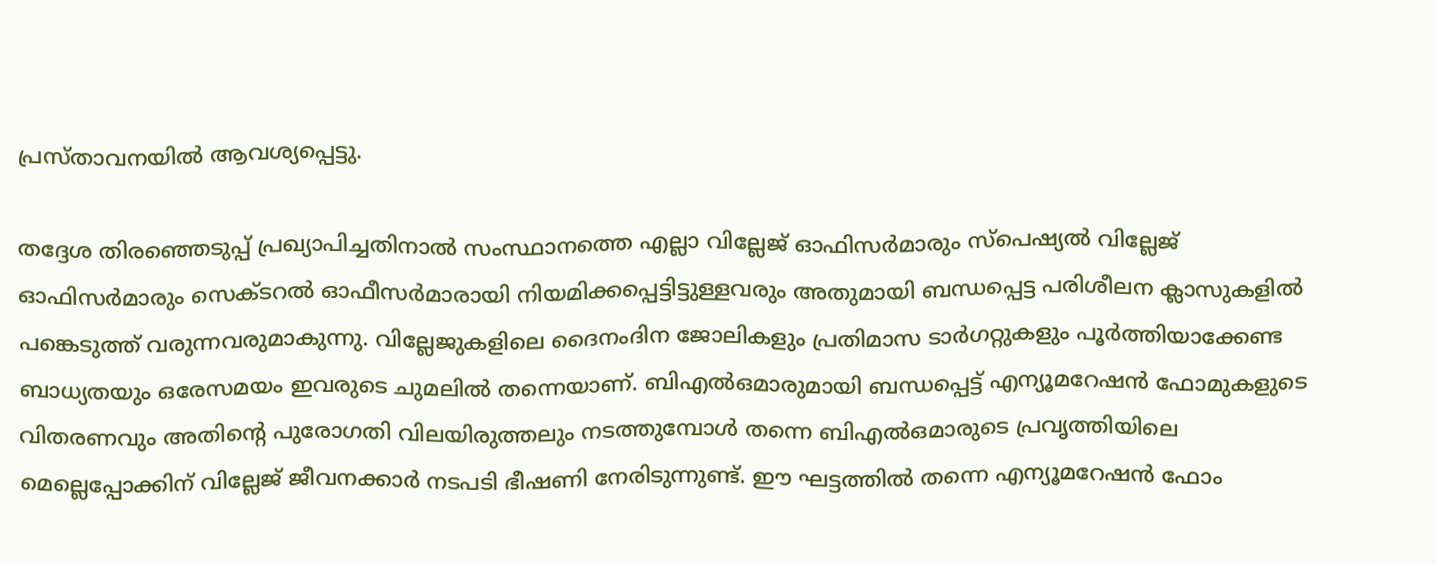പ്രസ്താവനയില്‍ ആവശ്യപ്പെട്ടു.

തദ്ദേശ തിരഞ്ഞെടുപ്പ് പ്രഖ്യാപിച്ചതിനാൽ സംസ്ഥാനത്തെ എല്ലാ വില്ലേജ് ഓഫിസർമാരും സ്പെഷ്യൽ വില്ലേജ് ഓഫിസർമാരും സെക്ടറൽ ഓഫീസർമാരായി നിയമിക്കപ്പെട്ടിട്ടുള്ളവരും അതുമായി ബന്ധപ്പെട്ട പരിശീലന ക്ലാസുകളിൽ പങ്കെടുത്ത് വരുന്നവരുമാകുന്നു. വില്ലേജുകളിലെ ദൈനംദിന ജോലികളും പ്രതിമാസ ടാർഗറ്റുകളും പൂർത്തിയാക്കേണ്ട ബാധ്യതയും ഒരേസമയം ഇവരുടെ ചുമലിൽ തന്നെയാണ്. ബിഎൽഒമാരുമായി ബന്ധപ്പെട്ട് എന്യൂമറേഷൻ ഫോമുകളുടെ വിതരണവും അതിന്റെ പുരോഗതി വിലയിരുത്തലും നടത്തുമ്പോൾ തന്നെ ബിഎൽഒമാരുടെ പ്രവൃത്തിയിലെ മെല്ലെപ്പോക്കിന് വില്ലേജ് ജീവനക്കാർ നടപടി ഭീഷണി നേരിടുന്നുണ്ട്. ഈ ഘട്ടത്തിൽ തന്നെ എന്യൂമറേഷൻ ഫോം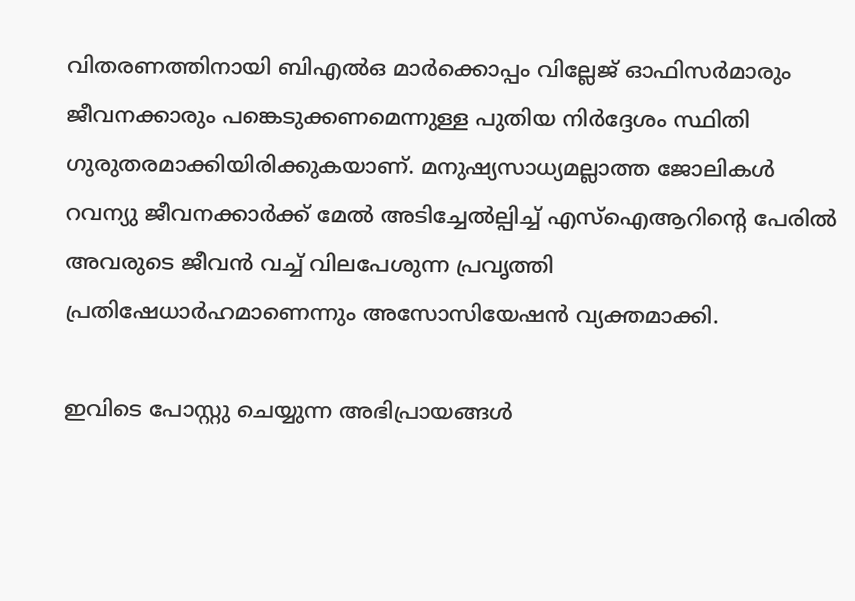വിതരണത്തിനായി ബിഎൽഒ മാർക്കൊപ്പം വില്ലേജ് ഓഫിസർമാരും ജീവനക്കാരും പങ്കെടുക്കണമെന്നുള്ള പുതിയ നിർദ്ദേശം സ്ഥിതി ഗുരുതരമാക്കിയിരിക്കുകയാണ്. മനുഷ്യസാധ്യമല്ലാത്ത ജോലികൾ റവന്യു ജീവനക്കാർക്ക് മേൽ അടിച്ചേൽല്പിച്ച് എസ്ഐആറിന്റെ പേരിൽ അവരുടെ ജീവൻ വച്ച് വിലപേശുന്ന പ്രവൃത്തി പ്രതിഷേധാർഹമാണെന്നും അസോസിയേഷൻ വ്യക്തമാക്കി.

ഇവിടെ പോസ്റ്റു ചെയ്യുന്ന അഭിപ്രായങ്ങള്‍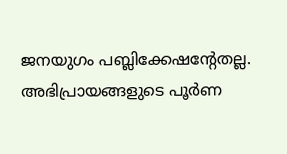ജനയുഗം പബ്ലിക്കേഷന്റേതല്ല. അഭിപ്രായങ്ങളുടെ പൂര്‍ണ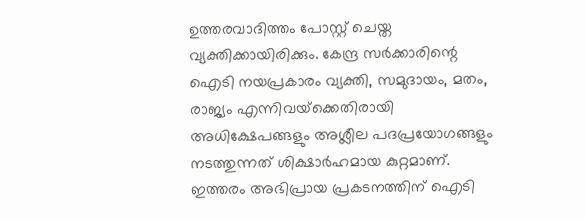ഉത്തരവാദിത്തം പോസ്റ്റ് ചെയ്ത വ്യക്തിക്കായിരിക്കും. കേന്ദ്ര സര്‍ക്കാരിന്റെ ഐടി നയപ്രകാരം വ്യക്തി, സമുദായം, മതം, രാജ്യം എന്നിവയ്‌ക്കെതിരായി അധിക്ഷേപങ്ങളും അശ്ലീല പദപ്രയോഗങ്ങളും നടത്തുന്നത് ശിക്ഷാര്‍ഹമായ കുറ്റമാണ്. ഇത്തരം അഭിപ്രായ പ്രകടനത്തിന് ഐടി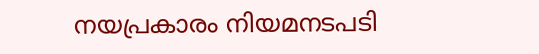നയപ്രകാരം നിയമനടപടി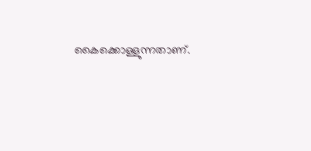കൈക്കൊള്ളുന്നതാണ്.